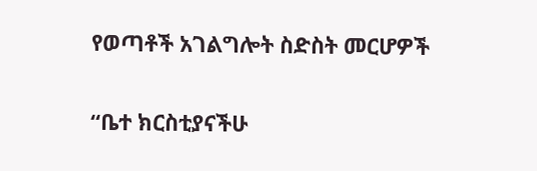የወጣቶች አገልግሎት ስድስት መርሆዎች

“ቤተ ክርስቲያናችሁ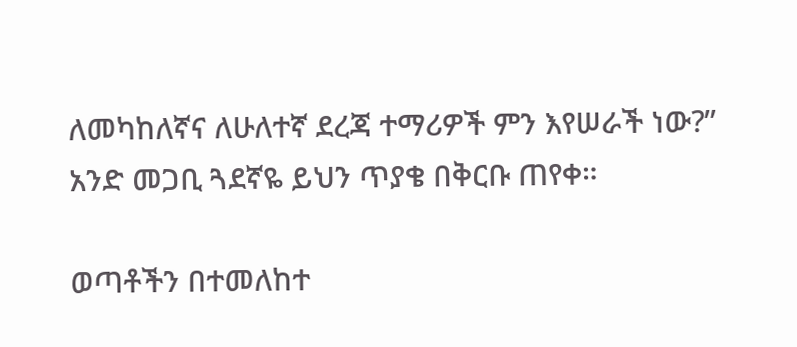ለመካከለኛና ለሁለተኛ ደረጃ ተማሪዎች ምን እየሠራች ነው?” አንድ መጋቢ ጓደኛዬ ይህን ጥያቄ በቅርቡ ጠየቀ።

ወጣቶችን በተመለከተ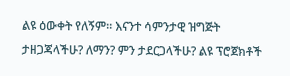ልዩ ዕውቀት የለኝም። እናንተ ሳምንታዊ ዝግጅት ታዘጋጃላችሁ? ለማን? ምን ታደርጋላችሁ? ልዩ ፕሮጀክቶች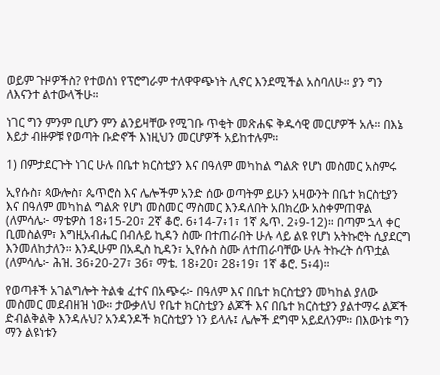ወይም ጉዞዎችስ? የተወሰነ የፕሮግራም ተለዋዋጭነት ሊኖር እንደሚችል አስባለሁ። ያን ግን ለእናንተ ልተውላችሁ።

ነገር ግን ምንም ቢሆን ምን ልንይዛቸው የሚገቡ ጥቂት መጽሐፍ ቅዱሳዊ መርሆዎች አሉ። በእኔ እይታ ብዙዎቹ የወጣት ቡድኖች እነዚህን መርሆዎች አይከተሉም።

1) በምታደርጉት ነገር ሁሉ በቤተ ክርስቲያን እና በዓለም መካከል ግልጽ የሆነ መስመር አስምሩ

ኢየሱስ፣ ጳውሎስ፣ ጴጥሮስ እና ሌሎችም አንድ ሰው ወጣትም ይሁን አዛውንት በቤተ ክርስቲያን እና በዓለም መካከል ግልጽ የሆነ መስመር ማስመር እንዳለበት አበክረው አስቀምጠዋል (ለምሳሌ፦ ማቴዎስ 18፥15-20፣ 2ኛ ቆሮ. 6፥14-7፥1፣ 1ኛ ጴጥ. 2፥9-12)። በጣም ኋላ ቀር ቢመስልም፣ እግዚአብሔር በብሉይ ኪዳን ስሙ በተጠራበት ሁሉ ላይ ልዩ የሆነ አትኩሮት ሲያደርግ እንመለከታለን። እንዲሁም በአዲስ ኪዳን፣ ኢየሱስ ስሙ ለተጠራባቸው ሁሉ ትኩረት ሰጥቷል (ለምሳሌ፦ ሕዝ. 36፥20-27፣ 36፣ ማቴ. 18፥20፣ 28፥19፣ 1ኛ ቆሮ. 5፥4)።

የወጣቶች አገልግሎት ትልቁ ፈተና በአጭሩ፦ በዓለም እና በቤተ ክርስቲያን መካከል ያለው መስመር መደብዘዝ ነው። ታውቃለህ የቤተ ክርስቲያን ልጆች እና በቤተ ክርስቲያን ያልተማሩ ልጆች ድብልቅልቅ እንዳሉህ? አንዳንዶች ክርስቲያን ነን ይላሉ፤ ሌሎች ደግሞ አይደለንም። በእውነቱ ግን ማን ልዩነቱን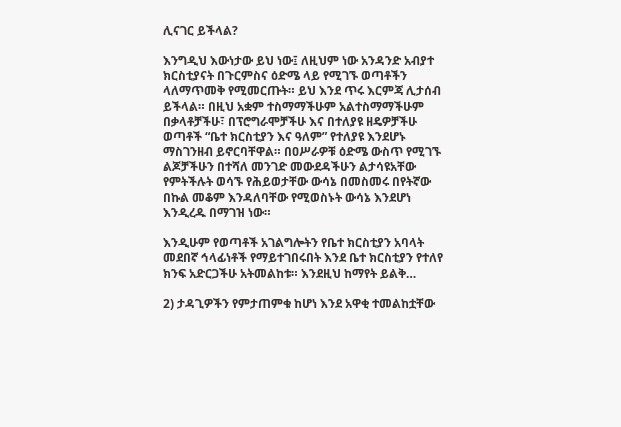ሊናገር ይችላል?

እንግዲህ እውነታው ይህ ነው፤ ለዚህም ነው አንዳንድ አብያተ ክርስቲያናት በጉርምስና ዕድሜ ላይ የሚገኙ ወጣቶችን ላለማጥመቅ የሚመርጡት። ይህ እንደ ጥሩ እርምጃ ሊታሰብ ይችላል። በዚህ አቋም ተስማማችሁም አልተስማማችሁም በቃላቶቻችሁ፣ በፕሮግራሞቻችሁ እና በተለያዩ ዘዴዎቻችሁ ወጣቶች “ቤተ ክርስቲያን እና ዓለም” የተለያዩ እንደሆኑ ማስገንዘብ ይኖርባቸዋል። በዐሥራዎቹ ዕድሜ ውስጥ የሚገኙ ልጆቻችሁን በተሻለ መንገድ መውደዳችሁን ልታሳዩአቸው የምትችሉት ወሳኙ የሕይወታቸው ውሳኔ በመስመሩ በየትኛው በኩል መቆም እንዳለባቸው የሚወስኑት ውሳኔ እንደሆነ እንዲረዱ በማገዝ ነው።

እንዲሁም የወጣቶች አገልግሎትን የቤተ ክርስቲያን አባላት መደበኛ ኅላፊነቶች የማይተገበሩበት እንደ ቤተ ክርስቲያን የተለየ ክንፍ አድርጋችሁ አትመልከቱ። እንደዚህ ከማየት ይልቅ…

2) ታዳጊዎችን የምታጠምቁ ከሆነ እንደ አዋቂ ተመልከቷቸው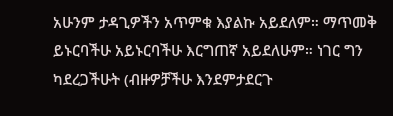አሁንም ታዳጊዎችን አጥምቁ እያልኩ አይደለም። ማጥመቅ ይኑርባችሁ አይኑርባችሁ እርግጠኛ አይደለሁም። ነገር ግን ካደረጋችሁት (ብዙዎቻችሁ እንደምታደርጉ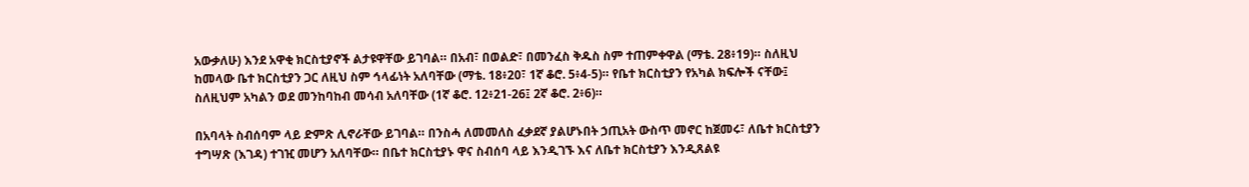አውቃለሁ) እንደ አዋቂ ክርስቲያኖች ልታዩዋቸው ይገባል። በአብ፣ በወልድ፣ በመንፈስ ቅዱስ ስም ተጠምቀዋል (ማቴ. 28፥19)። ስለዚህ ከመላው ቤተ ክርስቲያን ጋር ለዚህ ስም ኅላፊነት አለባቸው (ማቴ. 18፥20፣ 1ኛ ቆሮ. 5፥4-5)። የቤተ ክርስቲያን የአካል ክፍሎች ናቸው፤ ስለዚህም አካልን ወደ መንከባከብ መሳብ አለባቸው (1ኛ ቆሮ. 12፥21-26፤ 2ኛ ቆሮ. 2፥6)።

በአባላት ስብሰባም ላይ ድምጽ ሊኖራቸው ይገባል። በንስሓ ለመመለስ ፈቃደኛ ያልሆኑበት ኃጢአት ውስጥ መኖር ከጀመሩ፣ ለቤተ ክርስቲያን ተግሣጽ (እገዳ) ተገዢ መሆን አለባቸው። በቤተ ክርስቲያኑ ዋና ስብሰባ ላይ እንዲገኙ እና ለቤተ ክርስቲያን እንዲጸልዩ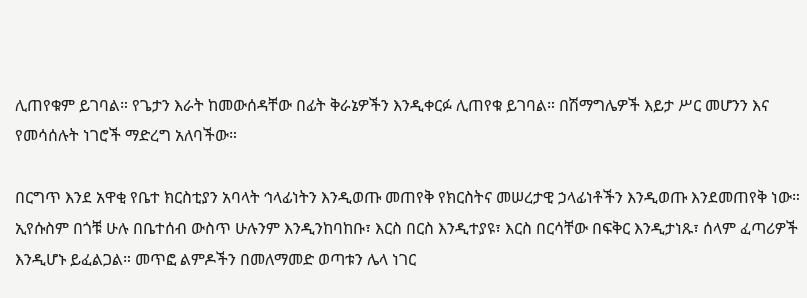ሊጠየቁም ይገባል። የጌታን እራት ከመውሰዳቸው በፊት ቅራኔዎችን እንዲቀርፉ ሊጠየቁ ይገባል። በሽማግሌዎች እይታ ሥር መሆንን እና የመሳሰሉት ነገሮች ማድረግ አለባችው።

በርግጥ እንደ አዋቂ የቤተ ክርስቲያን አባላት ኅላፊነትን እንዲወጡ መጠየቅ የክርስትና መሠረታዊ ኃላፊነቶችን እንዲወጡ እንደመጠየቅ ነው። ኢየሱስም በጎቹ ሁሉ በቤተሰብ ውስጥ ሁሉንም እንዲንከባከቡ፣ እርስ በርስ እንዲተያዩ፣ እርስ በርሳቸው በፍቅር እንዲታነጹ፣ ሰላም ፈጣሪዎች እንዲሆኑ ይፈልጋል። መጥፎ ልምዶችን በመለማመድ ወጣቱን ሌላ ነገር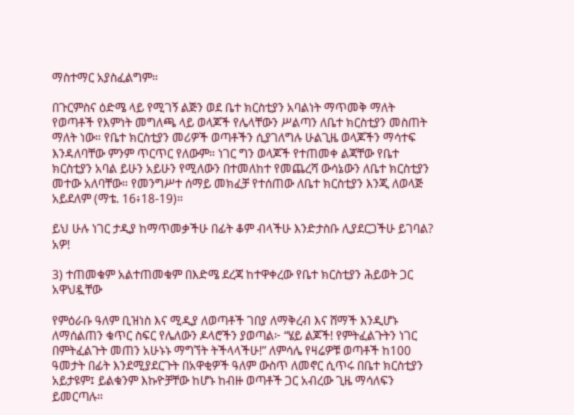ማስተማር አያስፈልግም።

በጉርምስና ዕድሜ ላይ የሚገኝ ልጅን ወደ ቤተ ክርስቲያን አባልነት ማጥመቅ ማለት የወጣቶች የእምነት መግለጫ ላይ ወላጆች የሌላቸውን ሥልጣን ለቤተ ክርስቲያን መስጠት ማለት ነው። የቤተ ክርስቲያን መሪዎች ወጣቶችን ሲያገለግሉ ሁልጊዜ ወላጆችን ማሳተፍ እንዳለባቸው ምንም ጥርጥር የለውም። ነገር ግን ወላጆች የተጠመቀ ልጃቸው የቤተ ክርስቲያን አባል ይሁን አይሁን የሚለውን በተመለከተ የመጨረሻ ውሳኔውን ለቤተ ክርስቲያን መተው አለባቸው። የመንግሥተ ሰማይ መክፈቻ የተሰጠው ለቤተ ክርስቲያን እንጂ ለወላጅ አይደለም (ማቴ. 16፥18-19)።

ይህ ሁሉ ነገር ታዲያ ከማጥመቃችሁ በፊት ቆም ብላችሁ እንድታስቡ ሊያደርጋችሁ ይገባል? አዎ!

3) ተጠመቁም አልተጠመቁም በእድሜ ደረጃ ከተዋቀረው የቤተ ክርስቲያን ሕይወት ጋር አዋህዷቸው

የምዕራቡ ዓለም ቢዝነስ እና ሚዲያ ለወጣቶች ገበያ ለማቅረብ እና ሸማች እንዲሆኑ ለማሰልጠን ቁጥር ስፍር የሌለውን ዶላሮችን ያወጣል፦ “ሄይ ልጆች! የምትፈልጉትን ነገር በምትፈልጉት መጠን አሁኑኑ ማግኘት ትችላላችሁ!” ለምሳሌ የዛሬዎቹ ወጣቶች ከ100 ዓመታት በፊት እንደሚያደርጉት በአዋቂዎች ዓለም ውስጥ ለመኖር ሲጥሩ በቤተ ክርስቲያን አይታዩም፤ ይልቁንም እኩዮቻቸው ከሆኑ ከብዙ ወጣቶች ጋር አብረው ጊዜ ማሳለፍን ይመርጣሉ።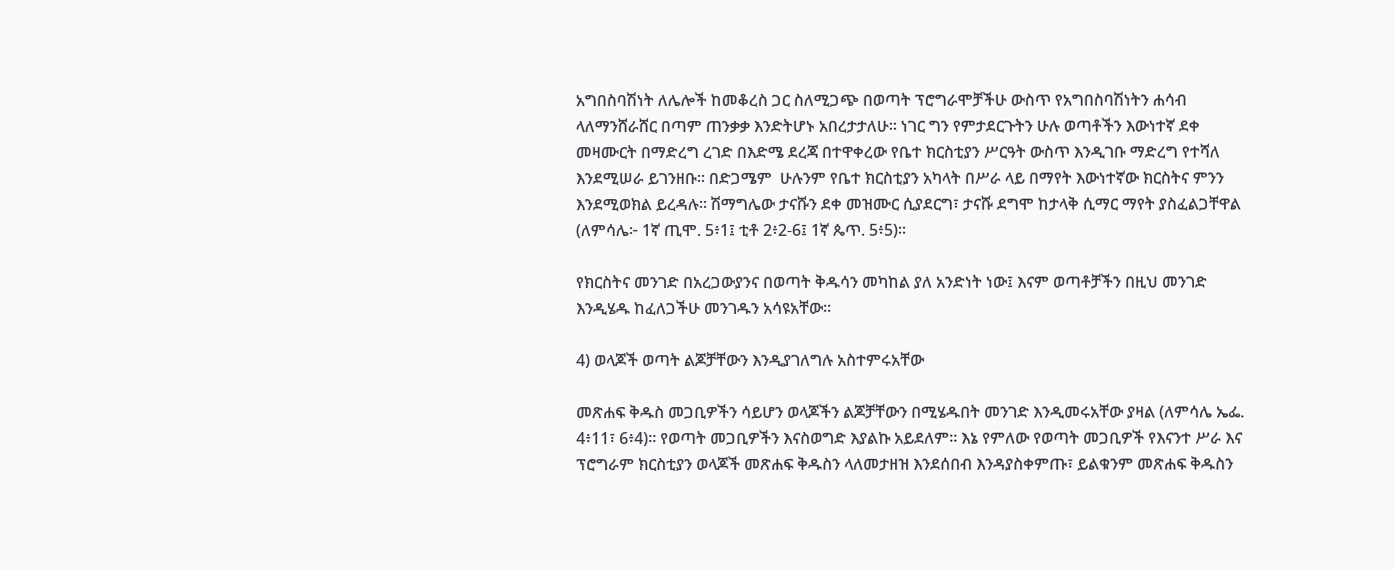አግበስባሽነት ለሌሎች ከመቆረስ ጋር ስለሚጋጭ በወጣት ፕሮግራሞቻችሁ ውስጥ የአግበስባሽነትን ሐሳብ ላለማንሸራሸር በጣም ጠንቃቃ እንድትሆኑ አበረታታለሁ። ነገር ግን የምታደርጉትን ሁሉ ወጣቶችን እውነተኛ ደቀ መዛሙርት በማድረግ ረገድ በእድሜ ደረጃ በተዋቀረው የቤተ ክርስቲያን ሥርዓት ውስጥ እንዲገቡ ማድረግ የተሻለ እንደሚሠራ ይገንዘቡ። በድጋሜም  ሁሉንም የቤተ ክርስቲያን አካላት በሥራ ላይ በማየት እውነተኛው ክርስትና ምንን እንደሚወክል ይረዳሉ። ሽማግሌው ታናሹን ደቀ መዝሙር ሲያደርግ፣ ታናሹ ደግሞ ከታላቅ ሲማር ማየት ያስፈልጋቸዋል (ለምሳሌ፦ 1ኛ ጢሞ. 5፥1፤ ቲቶ 2፥2-6፤ 1ኛ ጴጥ. 5፥5)።

የክርስትና መንገድ በአረጋውያንና በወጣት ቅዱሳን መካከል ያለ አንድነት ነው፤ እናም ወጣቶቻችን በዚህ መንገድ እንዲሄዱ ከፈለጋችሁ መንገዱን አሳዩአቸው።

4) ወላጆች ወጣት ልጆቻቸውን እንዲያገለግሉ አስተምሩአቸው

መጽሐፍ ቅዱስ መጋቢዎችን ሳይሆን ወላጆችን ልጆቻቸውን በሚሄዱበት መንገድ እንዲመሩአቸው ያዛል (ለምሳሌ ኤፌ. 4፥11፣ 6፥4)። የወጣት መጋቢዎችን እናስወግድ እያልኩ አይደለም። እኔ የምለው የወጣት መጋቢዎች የእናንተ ሥራ እና ፕሮግራም ክርስቲያን ወላጆች መጽሐፍ ቅዱስን ላለመታዘዝ እንደሰበብ እንዳያስቀምጡ፣ ይልቁንም መጽሐፍ ቅዱስን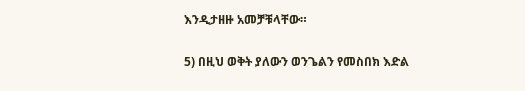እንዲታዘዙ አመቻቹላቸው።

5) በዚህ ወቅት ያለውን ወንጌልን የመስበክ እድል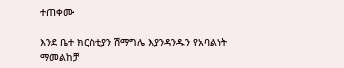ተጠቀሙ

እንደ ቤተ ክርስቲያን ሽማግሌ እያንዳንዱን የአባልነት ማመልከቻ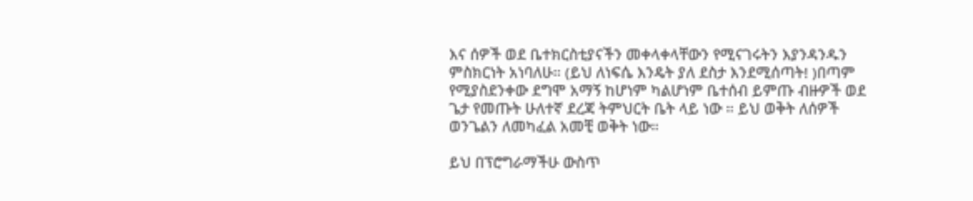እና ሰዎች ወደ ቤተክርስቲያናችን መቀላቀላቸውን የሚናገሩትን እያንዳንዱን ምስክርነት አነባለሁ። (ይህ ለነፍሴ እንዴት ያለ ደስታ እንደሚሰጣት! )በጣም የሚያስደንቀው ደግሞ አማኝ ከሆነም ካልሆነም ቤተሰብ ይምጡ ብዙዎች ወደ ጌታ የመጡት ሁለተኛ ደረጃ ትምህርት ቤት ላይ ነው ። ይህ ወቅት ለሰዎች ወንጌልን ለመካፈል አመቺ ወቅት ነው።

ይህ በፕሮግራማችሁ ውስጥ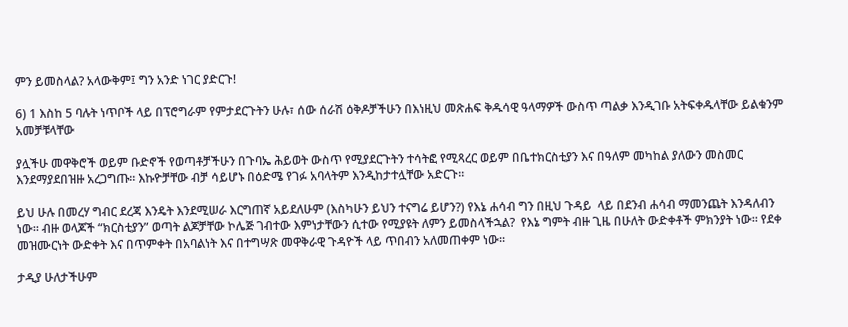ምን ይመስላል? አላውቅም፤ ግን አንድ ነገር ያድርጉ!

6) 1 እስከ 5 ባሉት ነጥቦች ላይ በፕሮግራም የምታደርጉትን ሁሉ፣ ሰው ሰራሽ ዕቅዶቻችሁን በእነዚህ መጽሐፍ ቅዱሳዊ ዓላማዎች ውስጥ ጣልቃ እንዲገቡ አትፍቀዱላቸው ይልቁንም አመቻቹላቸው

ያሏችሁ መዋቅሮች ወይም ቡድኖች የወጣቶቻችሁን በጉባኤ ሕይወት ውስጥ የሚያደርጉትን ተሳትፎ የሚጻረር ወይም በቤተክርስቲያን እና በዓለም መካከል ያለውን መስመር እንደማያደበዝዙ አረጋግጡ። እኩዮቻቸው ብቻ ሳይሆኑ በዕድሜ የገፉ አባላትም እንዲከታተሏቸው አድርጉ።

ይህ ሁሉ በመረሃ ግብር ደረጃ እንዴት እንደሚሠራ እርግጠኛ አይደለሁም (እስካሁን ይህን ተናግሬ ይሆን?) የእኔ ሐሳብ ግን በዚህ ጉዳይ  ላይ በደንብ ሐሳብ ማመንጨት እንዳለብን ነው። ብዙ ወላጆች “ክርስቲያን” ወጣት ልጆቻቸው ኮሌጅ ገብተው እምነታቸውን ሲተው የሚያዩት ለምን ይመስላችኋል?  የእኔ ግምት ብዙ ጊዜ በሁለት ውድቀቶች ምክንያት ነው። የደቀ መዝሙርነት ውድቀት እና በጥምቀት በአባልነት እና በተግሣጽ መዋቅራዊ ጉዳዮች ላይ ጥበብን አለመጠቀም ነው።

ታዲያ ሁለታችሁም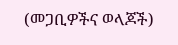(መጋቢዎችና ወላጆች)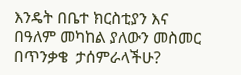እንዴት በቤተ ክርስቲያን እና በዓለም መካከል ያለውን መስመር በጥንቃቄ  ታሰምራላችሁ?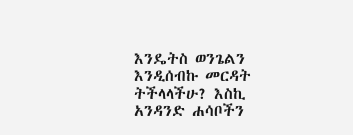እንዴትስ ወንጌልን እንዲሰብኩ መርዳት ትችላላችሁ? እስኪ አንዳንድ ሐሳቦችን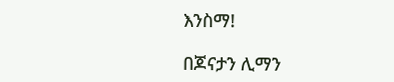እንስማ!

በጆናታን ሊማን